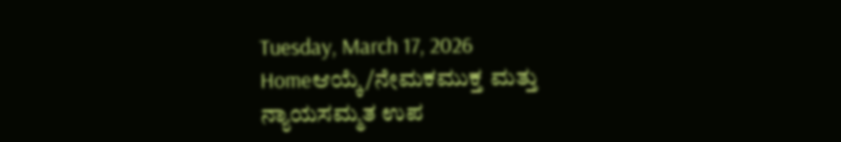Tuesday, March 17, 2026
Homeಆಯ್ಕೆ/ನೇಮಕಮುಕ್ತ ಮತ್ತು ನ್ಯಾಯಸಮ್ಮತ ಉಪ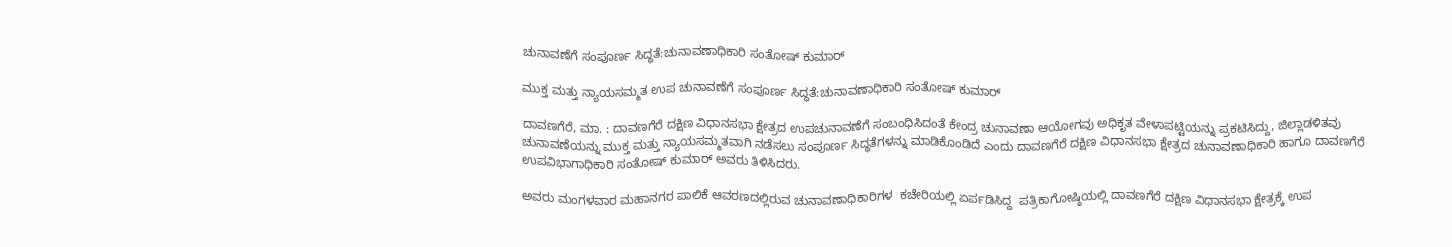ಚುನಾವಣೆಗೆ ಸಂಪೂರ್ಣ ಸಿದ್ಧತೆ:ಚುನಾವಣಾಧಿಕಾರಿ ಸಂತೋಷ್‌ ಕುಮಾರ್

ಮುಕ್ತ ಮತ್ತು ನ್ಯಾಯಸಮ್ಮತ ಉಪ ಚುನಾವಣೆಗೆ ಸಂಪೂರ್ಣ ಸಿದ್ಧತೆ:ಚುನಾವಣಾಧಿಕಾರಿ ಸಂತೋಷ್‌ ಕುಮಾರ್

ದಾವಣಗೆರೆ, ಮಾ. : ದಾವಣಗೆರೆ ದಕ್ಷಿಣ ವಿಧಾನಸಭಾ ಕ್ಷೇತ್ರದ ಉಪಚುನಾವಣೆಗೆ ಸಂಬಂಧಿಸಿದಂತೆ ಕೇಂದ್ರ ಚುನಾವಣಾ ಆಯೋಗವು ಅಧಿಕೃತ ವೇಳಾಪಟ್ಟಿಯನ್ನು ಪ್ರಕಟಿಸಿದ್ದು, ಜಿಲ್ಲಾಡಳಿತವು ಚುನಾವಣೆಯನ್ನು ಮುಕ್ತ ಮತ್ತು ನ್ಯಾಯಸಮ್ಮತವಾಗಿ ನಡೆಸಲು ಸಂಪೂರ್ಣ ಸಿದ್ಧತೆಗಳನ್ನು ಮಾಡಿಕೊಂಡಿದೆ ಎಂದು ದಾವಣಗೆರೆ ದಕ್ಷಿಣ ವಿಧಾನಸಭಾ ಕ್ಷೇತ್ರದ ಚುನಾವಣಾಧಿಕಾರಿ ಹಾಗೂ ದಾವಣಗೆರೆ ಉಪವಿಭಾಗಾಧಿಕಾರಿ ಸಂತೋಷ್‌ ಕುಮಾರ್‌ ಅವರು ತಿಳಿಸಿದರು.

ಅವರು ಮಂಗಳವಾರ ಮಹಾನಗರ ಪಾಲಿಕೆ ಆವರಣದಲ್ಲಿರುವ ಚುನಾವಣಾಧಿಕಾರಿಗಳ  ಕಚೇರಿಯಲ್ಲಿ ಏರ್ಪಡಿಸಿದ್ದ  ಪತ್ರಿಕಾಗೋಷ್ಠಿಯಲ್ಲಿ ದಾವಣಗೆರೆ ದಕ್ಷಿಣ ವಿಧಾನಸಭಾ ಕ್ಷೇತ್ರಕ್ಕೆ ಉಪ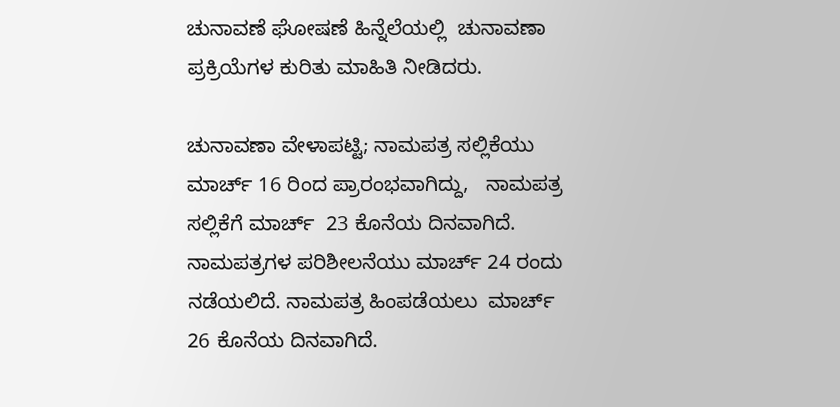ಚುನಾವಣೆ ಘೋಷಣೆ ಹಿನ್ನೆಲೆಯಲ್ಲಿ  ಚುನಾವಣಾ ಪ್ರಕ್ರಿಯೆಗಳ ಕುರಿತು ಮಾಹಿತಿ ನೀಡಿದರು.

ಚುನಾವಣಾ ವೇಳಾಪಟ್ಟಿ; ನಾಮಪತ್ರ ಸಲ್ಲಿಕೆಯು ಮಾರ್ಚ್ 16 ರಿಂದ ಪ್ರಾರಂಭವಾಗಿದ್ದು,   ನಾಮಪತ್ರ ಸಲ್ಲಿಕೆಗೆ ಮಾರ್ಚ್  23 ಕೊನೆಯ ದಿನವಾಗಿದೆ.  ನಾಮಪತ್ರಗಳ ಪರಿಶೀಲನೆಯು ಮಾರ್ಚ್ 24 ರಂದು ನಡೆಯಲಿದೆ. ನಾಮಪತ್ರ ಹಿಂಪಡೆಯಲು  ಮಾರ್ಚ್ 26 ಕೊನೆಯ ದಿನವಾಗಿದೆ.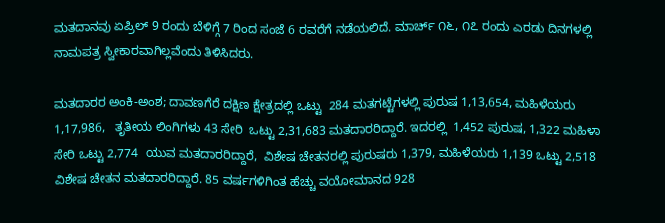ಮತದಾನವು ಏಪ್ರಿಲ್ 9 ರಂದು ಬೆಳಿಗ್ಗೆ 7 ರಿಂದ ಸಂಜೆ 6 ರವರೆಗೆ ನಡೆಯಲಿದೆ. ಮಾರ್ಚ್ ೧೬, ೧೭ ರಂದು ಎರಡು ದಿನಗಳಲ್ಲಿ ನಾಮಪತ್ರ ಸ್ವೀಕಾರವಾಗಿಲ್ಲವೆಂದು ತಿಳಿಸಿದರು.

ಮತದಾರರ ಅಂಕಿ-ಅಂಶ; ದಾವಣಗೆರೆ ದಕ್ಷಿಣ ಕ್ಷೇತ್ರದಲ್ಲಿ ಒಟ್ಟು  284 ಮತಗಟ್ಟೆಗಳಲ್ಲಿ ಪುರುಷ 1,13,654, ಮಹಿಳೆಯರು  1,17,986,   ತೃತೀಯ ಲಿಂಗಿಗಳು 43 ಸೇರಿ  ಒಟ್ಟು 2,31,683 ಮತದಾರರಿದ್ದಾರೆ. ಇದರಲ್ಲಿ  1,452 ಪುರುಷ, 1,322 ಮಹಿಳಾ ಸೇರಿ ಒಟ್ಟು 2,774  ಯುವ ಮತದಾರರಿದ್ದಾರೆ,  ವಿಶೇಷ ಚೇತನರಲ್ಲಿ ಪುರುಷರು 1,379, ಮಹಿಳೆಯರು 1,139 ಒಟ್ಟು 2,518 ವಿಶೇಷ ಚೇತನ ಮತದಾರರಿದ್ದಾರೆ. 85 ವರ್ಷಗಳಿಗಿಂತ ಹೆಚ್ಚು ವಯೋಮಾನದ 928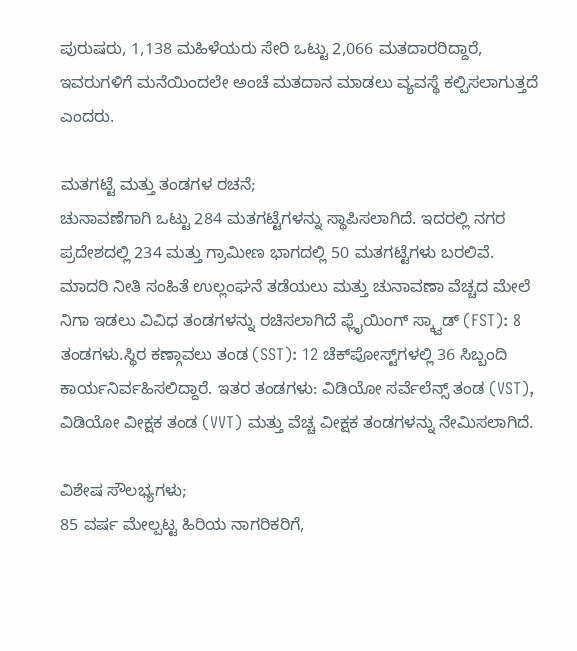ಪುರುಷರು, 1,138 ಮಹಿಳೆಯರು ಸೇರಿ ಒಟ್ಟು 2,066 ಮತದಾರರಿದ್ದಾರೆ, ಇವರುಗಳಿಗೆ ಮನೆಯಿಂದಲೇ ಅಂಚೆ ಮತದಾನ ಮಾಡಲು ವ್ಯವಸ್ಥೆ ಕಲ್ಪಿಸಲಾಗುತ್ತದೆ ಎಂದರು.

ಮತಗಟ್ಟೆ ಮತ್ತು ತಂಡಗಳ ರಚನೆ;
ಚುನಾವಣೆಗಾಗಿ ಒಟ್ಟು 284 ಮತಗಟ್ಟೆಗಳನ್ನು ಸ್ಥಾಪಿಸಲಾಗಿದೆ. ಇದರಲ್ಲಿ ನಗರ ಪ್ರದೇಶದಲ್ಲಿ 234 ಮತ್ತು ಗ್ರಾಮೀಣ ಭಾಗದಲ್ಲಿ 50 ಮತಗಟ್ಟೆಗಳು ಬರಲಿವೆ. ಮಾದರಿ ನೀತಿ ಸಂಹಿತೆ ಉಲ್ಲಂಘನೆ ತಡೆಯಲು ಮತ್ತು ಚುನಾವಣಾ ವೆಚ್ಚದ ಮೇಲೆ ನಿಗಾ ಇಡಲು ವಿವಿಧ ತಂಡಗಳನ್ನು ರಚಿಸಲಾಗಿದೆ ಫ್ಲೈಯಿಂಗ್ ಸ್ಕ್ವಾಡ್ (FST): 8 ತಂಡಗಳು.ಸ್ಥಿರ ಕಣ್ಗಾವಲು ತಂಡ (SST): 12 ಚೆಕ್‌ಪೋಸ್ಟ್‌ಗಳಲ್ಲಿ 36 ಸಿಬ್ಬಂದಿ ಕಾರ್ಯನಿರ್ವಹಿಸಲಿದ್ದಾರೆ. ಇತರ ತಂಡಗಳು: ವಿಡಿಯೋ ಸರ್ವೆಲೆನ್ಸ್ ತಂಡ (VST), ವಿಡಿಯೋ ವೀಕ್ಷಕ ತಂಡ (VVT) ಮತ್ತು ವೆಚ್ಚ ವೀಕ್ಷಕ ತಂಡಗಳನ್ನು ನೇಮಿಸಲಾಗಿದೆ.

ವಿಶೇಷ ಸೌಲಭ್ಯಗಳು;
85 ವರ್ಷ ಮೇಲ್ಪಟ್ಟ ಹಿರಿಯ ನಾಗರಿಕರಿಗೆ,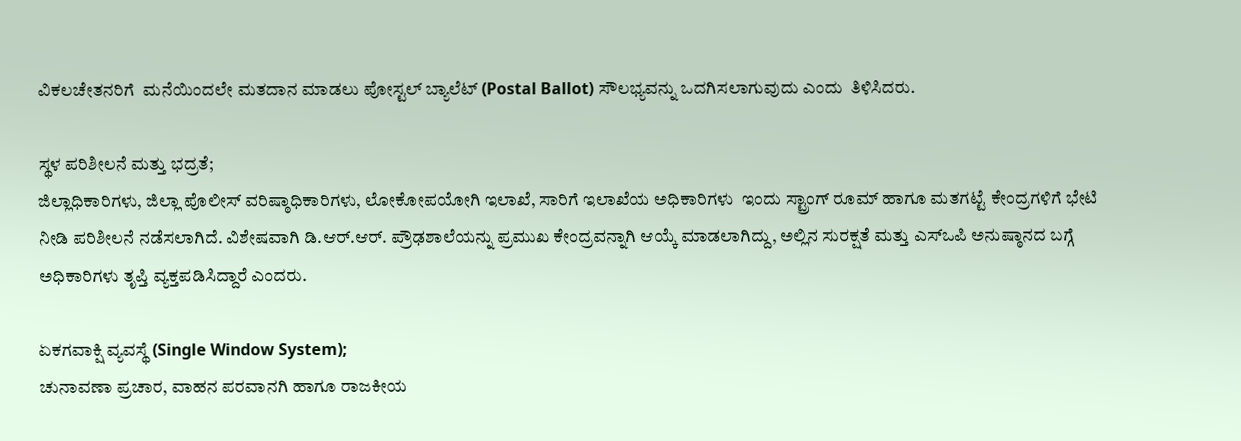ವಿಕಲಚೇತನರಿಗೆ  ಮನೆಯಿಂದಲೇ ಮತದಾನ ಮಾಡಲು ಪೋಸ್ಟಲ್ ಬ್ಯಾಲೆಟ್ (Postal Ballot) ಸೌಲಭ್ಯವನ್ನು ಒದಗಿಸಲಾಗುವುದು ಎಂದು  ತಿಳಿಸಿದರು.

ಸ್ಥಳ ಪರಿಶೀಲನೆ ಮತ್ತು ಭದ್ರತೆ;
ಜಿಲ್ಲಾಧಿಕಾರಿಗಳು, ಜಿಲ್ಲಾ ಪೊಲೀಸ್ ವರಿಷ್ಠಾಧಿಕಾರಿಗಳು, ಲೋಕೋಪಯೋಗಿ ಇಲಾಖೆ, ಸಾರಿಗೆ ಇಲಾಖೆಯ ಅಧಿಕಾರಿಗಳು  ಇಂದು ಸ್ಟ್ರಾಂಗ್ ರೂಮ್ ಹಾಗೂ ಮತಗಟ್ಟೆ ಕೇಂದ್ರಗಳಿಗೆ ಭೇಟಿ ನೀಡಿ ಪರಿಶೀಲನೆ ನಡೆಸಲಾಗಿದೆ. ವಿಶೇಷವಾಗಿ ಡಿ.ಆರ್.ಆರ್. ಪ್ರೌಢಶಾಲೆಯನ್ನು ಪ್ರಮುಖ ಕೇಂದ್ರವನ್ನಾಗಿ ಆಯ್ಕೆ ಮಾಡಲಾಗಿದ್ದು, ಅಲ್ಲಿನ ಸುರಕ್ಷತೆ ಮತ್ತು ಎಸ್‌ಒಪಿ ಅನುಷ್ಠಾನದ ಬಗ್ಗೆ ಅಧಿಕಾರಿಗಳು ತೃಪ್ತಿ ವ್ಯಕ್ತಪಡಿಸಿದ್ದಾರೆ ಎಂದರು.

ಏಕಗವಾಕ್ಷಿ ವ್ಯವಸ್ಥೆ (Single Window System);
ಚುನಾವಣಾ ಪ್ರಚಾರ, ವಾಹನ ಪರವಾನಗಿ ಹಾಗೂ ರಾಜಕೀಯ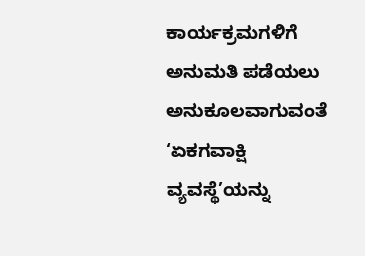ಕಾರ್ಯಕ್ರಮಗಳಿಗೆ ಅನುಮತಿ ಪಡೆಯಲು ಅನುಕೂಲವಾಗುವಂತೆ ‘ಏಕಗವಾಕ್ಷಿ ವ್ಯವಸ್ಥೆ’ಯನ್ನು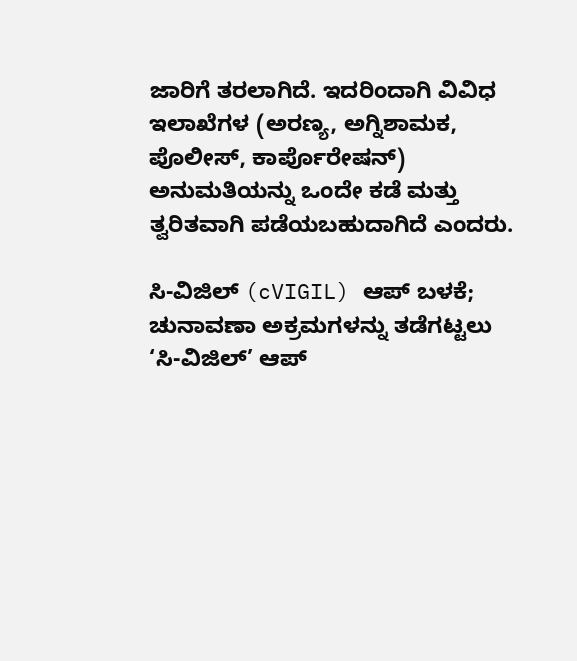ಜಾರಿಗೆ ತರಲಾಗಿದೆ. ಇದರಿಂದಾಗಿ ವಿವಿಧ ಇಲಾಖೆಗಳ (ಅರಣ್ಯ, ಅಗ್ನಿಶಾಮಕ, ಪೊಲೀಸ್, ಕಾರ್ಪೊರೇಷನ್) ಅನುಮತಿಯನ್ನು ಒಂದೇ ಕಡೆ ಮತ್ತು ತ್ವರಿತವಾಗಿ ಪಡೆಯಬಹುದಾಗಿದೆ ಎಂದರು.

ಸಿ-ವಿಜಿಲ್ (cVIGIL) ಆಪ್ ಬಳಕೆ;
ಚುನಾವಣಾ ಅಕ್ರಮಗಳನ್ನು ತಡೆಗಟ್ಟಲು ‘ಸಿ-ವಿಜಿಲ್’ ಆಪ್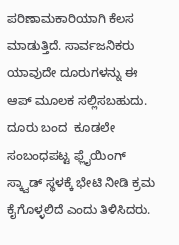ಪರಿಣಾಮಕಾರಿಯಾಗಿ ಕೆಲಸ ಮಾಡುತ್ತಿದೆ. ಸಾರ್ವಜನಿಕರು ಯಾವುದೇ ದೂರುಗಳನ್ನು ಈ ಆಪ್ ಮೂಲಕ ಸಲ್ಲಿಸಬಹುದು. ದೂರು ಬಂದ  ಕೂಡಲೇ ಸಂಬಂಧಪಟ್ಟ ಫ್ಲೈಯಿಂಗ್ ಸ್ಕ್ವಾಡ್ ಸ್ಥಳಕ್ಕೆ ಭೇಟಿ ನೀಡಿ ಕ್ರಮ ಕೈಗೊಳ್ಳಲಿದೆ ಎಂದು ತಿಳಿಸಿದರು.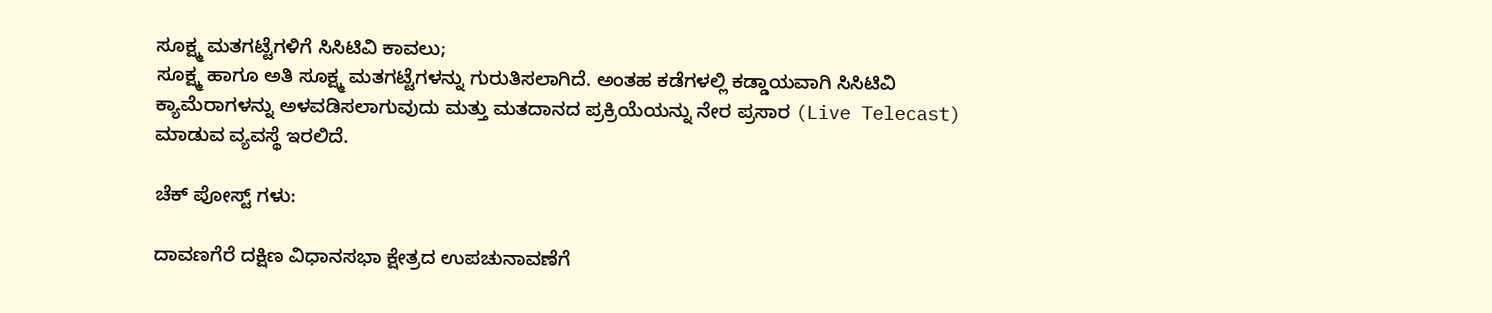ಸೂಕ್ಷ್ಮ ಮತಗಟ್ಟೆಗಳಿಗೆ ಸಿಸಿಟಿವಿ ಕಾವಲು;
ಸೂಕ್ಷ್ಮ ಹಾಗೂ ಅತಿ ಸೂಕ್ಷ್ಮ ಮತಗಟ್ಟೆಗಳನ್ನು ಗುರುತಿಸಲಾಗಿದೆ. ಅಂತಹ ಕಡೆಗಳಲ್ಲಿ ಕಡ್ಡಾಯವಾಗಿ ಸಿಸಿಟಿವಿ ಕ್ಯಾಮೆರಾಗಳನ್ನು ಅಳವಡಿಸಲಾಗುವುದು ಮತ್ತು ಮತದಾನದ ಪ್ರಕ್ರಿಯೆಯನ್ನು ನೇರ ಪ್ರಸಾರ (Live Telecast) ಮಾಡುವ ವ್ಯವಸ್ಥೆ ಇರಲಿದೆ.

ಚೆಕ್ ಪೋಸ್ಟ್ ಗಳು:

ದಾವಣಗೆರೆ ದಕ್ಷಿಣ ವಿಧಾನಸಭಾ ಕ್ಷೇತ್ರದ ಉಪಚುನಾವಣೆಗೆ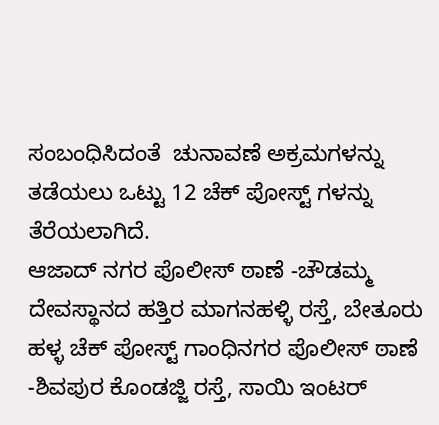ಸಂಬಂಧಿಸಿದಂತೆ  ಚುನಾವಣೆ ಅಕ್ರಮಗಳನ್ನು ತಡೆಯಲು ಒಟ್ಟು 12 ಚೆಕ್‌ ಪೋಸ್ಟ್‌ ಗಳನ್ನು ತೆರೆಯಲಾಗಿದೆ.
ಆಜಾದ್ ನಗರ ಪೊಲೀಸ್‌ ಠಾಣೆ -ಚೌಡಮ್ಮ ದೇವಸ್ಥಾನದ ಹತ್ತಿರ ಮಾಗನಹಳ್ಳಿ ರಸ್ತೆ, ಬೇತೂರು ಹಳ್ಳ ಚೆಕ್ ಪೋಸ್ಟ್ ಗಾಂಧಿನಗರ ಪೊಲೀಸ್‌ ಠಾಣೆ -ಶಿವಪುರ ಕೊಂಡಜ್ಜಿ ರಸ್ತೆ, ಸಾಯಿ ಇಂಟರ್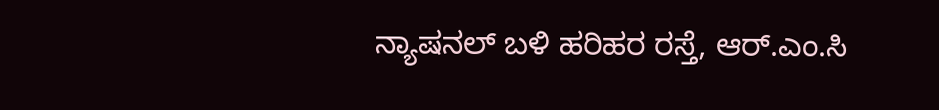ನ್ಯಾಷನಲ್ ಬಳಿ ಹರಿಹರ ರಸ್ತೆ, ಆರ್.ಎಂ.ಸಿ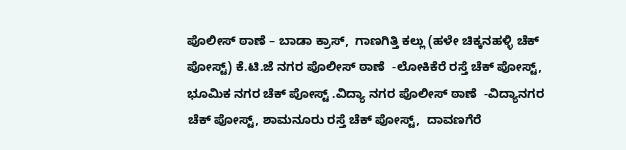ಪೊಲೀಸ್‌ ಠಾಣೆ – ಬಾಡಾ ಕ್ರಾಸ್,  ಗಾಣಗಿತ್ತಿ ಕಲ್ಲು (ಹಳೇ ಚಿಕ್ಕನಹಳ್ಳಿ ಚೆಕ್ ಪೋಸ್ಟ್) ಕೆ.ಟಿ.ಜೆ ನಗರ ಪೊಲೀಸ್‌ ಠಾಣೆ  -ಲೋಕಿಕೆರೆ ರಸ್ತೆ ಚೆಕ್ ಪೋಸ್ಟ್, ಭೂಮಿಕ ನಗರ ಚೆಕ್ ಪೋಸ್ಟ್ .ವಿದ್ಯಾ ನಗರ ಪೊಲೀಸ್‌ ಠಾಣೆ  -ವಿದ್ಯಾನಗರ ಚೆಕ್ ಪೋಸ್ಟ್, ಶಾಮನೂರು ರಸ್ತೆ ಚೆಕ್ ಪೋಸ್ಟ್,  ದಾವಣಗೆರೆ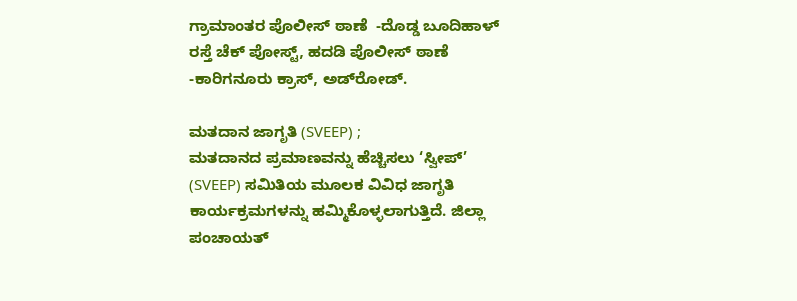ಗ್ರಾಮಾಂತರ ಪೊಲೀಸ್‌ ಠಾಣೆ  -ದೊಡ್ಡ ಬೂದಿಹಾಳ್ ರಸ್ತೆ ಚೆಕ್ ಪೋಸ್ಟ್, ಹದಡಿ ಪೊಲೀಸ್‌ ಠಾಣೆ -ಕಾರಿಗನೂರು ಕ್ರಾಸ್, ಅಡ್‌ರೋಡ್.

ಮತದಾನ ಜಾಗೃತಿ (SVEEP) ;
ಮತದಾನದ ಪ್ರಮಾಣವನ್ನು ಹೆಚ್ಚಿಸಲು ‘ಸ್ವೀಪ್’ (SVEEP) ಸಮಿತಿಯ ಮೂಲಕ ವಿವಿಧ ಜಾಗೃತಿ ಕಾರ್ಯಕ್ರಮಗಳನ್ನು ಹಮ್ಮಿಕೊಳ್ಳಲಾಗುತ್ತಿದೆ. ಜಿಲ್ಲಾ ಪಂಚಾಯತ್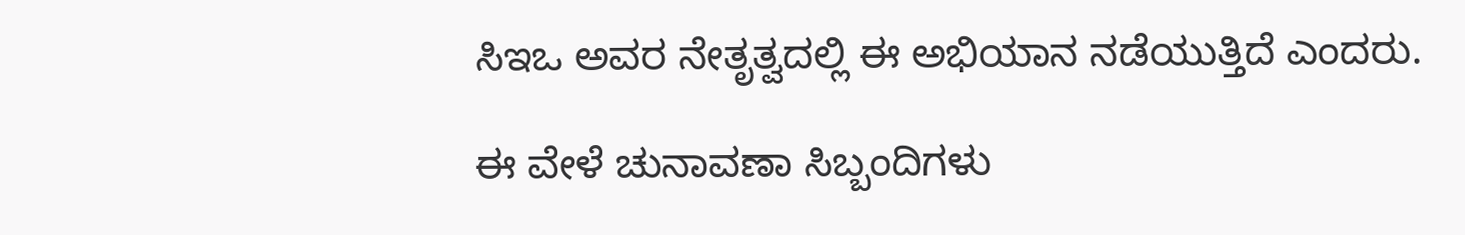ಸಿಇಒ ಅವರ ನೇತೃತ್ವದಲ್ಲಿ ಈ ಅಭಿಯಾನ ನಡೆಯುತ್ತಿದೆ ಎಂದರು.

ಈ ವೇಳೆ ಚುನಾವಣಾ ಸಿಬ್ಬಂದಿಗಳು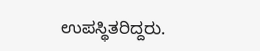ಉಪಸ್ಥಿತರಿದ್ದರು.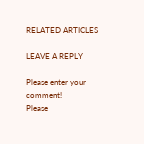RELATED ARTICLES

LEAVE A REPLY

Please enter your comment!
Please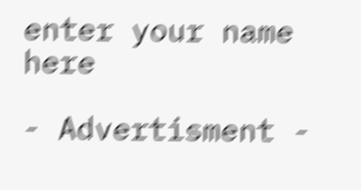enter your name here

- Advertisment -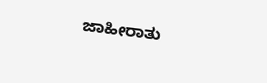ಜಾಹೀರಾತು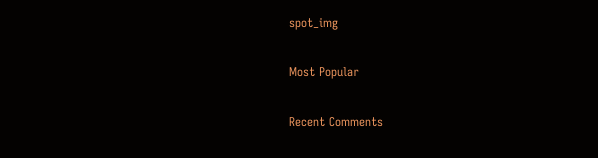spot_img

Most Popular

Recent Comments